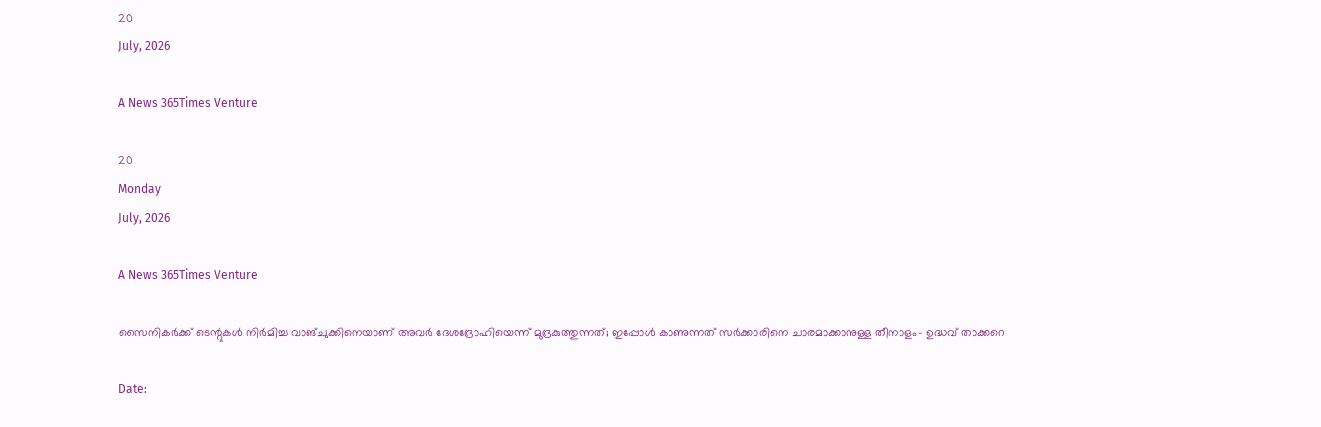20
July, 2026

A News 365Times Venture

20
Monday
July, 2026

A News 365Times Venture

സൈനികര്‍ക്ക് ടെന്റുകള്‍ നിര്‍മിച്ച വാങ്ചുക്കിനെയാണ് അവര്‍ ദേശദ്രോഹിയെന്ന് മുദ്രകുത്തുന്നത്; ഇപ്പോള്‍ കാണുന്നത് സര്‍ക്കാരിനെ ചാരമാക്കാനുള്ള തീനാളം- ഉദ്ധവ് താക്കറെ

Date: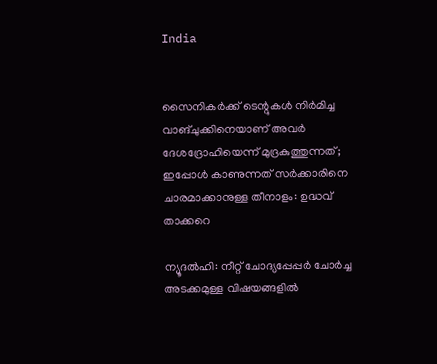India


സൈനികര്‍ക്ക് ടെന്റുകള്‍ നിര്‍മിച്ച വാങ്ചുക്കിനെയാണ് അവര്‍ ദേശദ്രോഹിയെന്ന് മുദ്രകുത്തുന്നത്; ഇപ്പോള്‍ കാണുന്നത് സര്‍ക്കാരിനെ ചാരമാക്കാനുള്ള തീനാളം: ഉദ്ധവ് താക്കറെ

ന്യൂദല്‍ഹി: നീറ്റ് ചോദ്യപ്പേപ്പര്‍ ചോര്‍ച്ച അടക്കമുള്ള വിഷയങ്ങളില്‍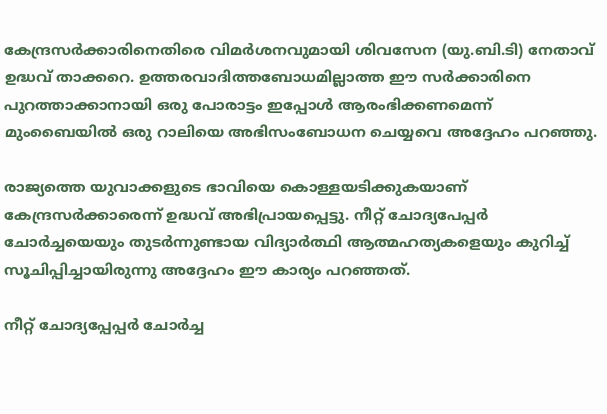കേന്ദ്രസര്‍ക്കാരിനെതിരെ വിമര്‍ശനവുമായി ശിവസേന (യു.ബി.ടി) നേതാവ് ഉദ്ധവ് താക്കറെ. ഉത്തരവാദിത്തബോധമില്ലാത്ത ഈ സര്‍ക്കാരിനെ പുറത്താക്കാനായി ഒരു പോരാട്ടം ഇപ്പോള്‍ ആരംഭിക്കണമെന്ന് മുംബൈയില്‍ ഒരു റാലിയെ അഭിസംബോധന ചെയ്യവെ അദ്ദേഹം പറഞ്ഞു.

രാജ്യത്തെ യുവാക്കളുടെ ഭാവിയെ കൊള്ളയടിക്കുകയാണ് കേന്ദ്രസര്‍ക്കാരെന്ന് ഉദ്ധവ് അഭിപ്രായപ്പെട്ടു. നീറ്റ് ചോദ്യപേപ്പര്‍ ചോര്‍ച്ചയെയും തുടര്‍ന്നുണ്ടായ വിദ്യാര്‍ത്ഥി ആത്മഹത്യകളെയും കുറിച്ച് സൂചിപ്പിച്ചായിരുന്നു അദ്ദേഹം ഈ കാര്യം പറഞ്ഞത്.

നീറ്റ് ചോദ്യപ്പേപ്പര്‍ ചോര്‍ച്ച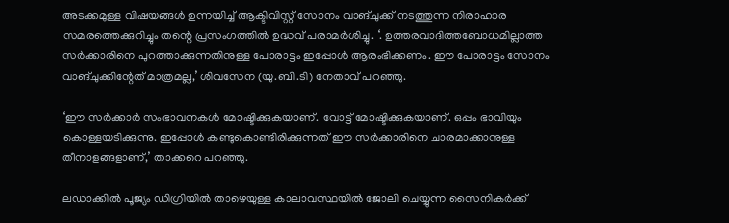അടക്കമുള്ള വിഷയങ്ങള്‍ ഉന്നയിച്ച് ആക്ടിവിസ്റ്റ് സോനം വാങ്ചുക്ക് നടത്തുന്ന നിരാഹാര സമരത്തെക്കുറിച്ചും തന്റെ പ്രസംഗത്തില്‍ ഉദ്ധവ് പരാമര്‍ശിച്ചു. ‘. ഉത്തരവാദിത്തബോധമില്ലാത്ത സര്‍ക്കാരിനെ പുറത്താക്കുന്നതിനുള്ള പോരാട്ടം ഇപ്പോള്‍ ആരംഭിക്കണം. ഈ പോരാട്ടം സോനം വാങ്ചുക്കിന്റേത് മാത്രമല്ല,’ ശിവസേന (യു.ബി.ടി) നേതാവ് പറഞ്ഞു.

‘ഈ സര്‍ക്കാര്‍ സംഭാവനകള്‍ മോഷ്ടിക്കുകയാണ്. വോട്ട് മോഷ്ടിക്കുകയാണ്. ഒപ്പം ഭാവിയും കൊള്ളയടിക്കുന്നു. ഇപ്പോള്‍ കണ്ടുകൊണ്ടിരിക്കുന്നത് ഈ സര്‍ക്കാരിനെ ചാരമാക്കാനുള്ള തീനാളങ്ങളാണ്,’ താക്കറെ പറഞ്ഞു.

ലഡാക്കില്‍ പൂജ്യം ഡിഗ്രിയില്‍ താഴെയുള്ള കാലാവസ്ഥയില്‍ ജോലി ചെയ്യുന്ന സൈനികര്‍ക്ക്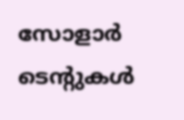സോളാര്‍ ടെന്റുകള്‍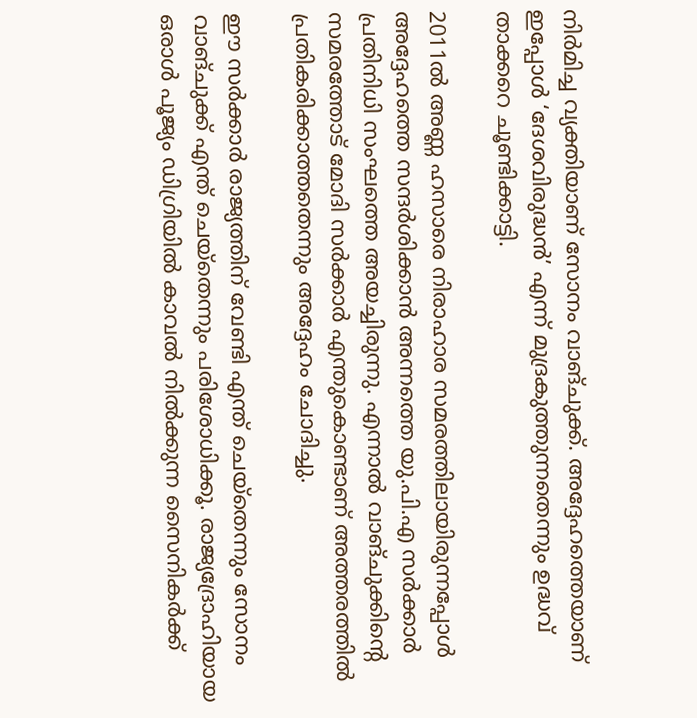നിര്‍മിച്ച വ്യക്തിയാണ് സോനം വാങ്ചുക്ക്. അദ്ദേഹത്തെയാണ് ഇപ്പോള്‍ ‘ദേശവിരുദ്ധന്‍’ എന്ന് മുദ്രകുത്തുന്നതെന്നും ഉദ്ധവ് താക്കറെ ചൂണ്ടിക്കാട്ടി.

2011ല്‍ അണ്ണ ഹസാരെ നിരാഹാര സമരത്തിലായിരുന്നപ്പോള്‍ അദ്ദേഹത്തെ സന്ദര്‍ശിക്കാന്‍ അന്നത്തെ യു.പി.എ സര്‍ക്കാര്‍ പ്രതിനിധി സംഘത്തെ അയച്ചിരുന്നു. എന്നാല്‍ വാങ്ചുക്കിന്റെ സമരത്തോട് മോദി സര്‍ക്കാര്‍ എന്തുകൊണ്ടാണ് അത്തരത്തില്‍ പ്രതികരിക്കാത്തതെന്നും അദ്ദേഹം ചോദിച്ചു.

ഈ സര്‍ക്കാര്‍ രാജ്യത്തിന് വേണ്ടി എന്ത് ചെയ്‌തെന്നും സോനം വാങ്ചുക്ക് എന്ത് ചെയ്‌തെന്നും പരിശോധിക്കൂ. രാജ്യദ്രോഹിയായ ഒരാള്‍ പൂജ്യം ഡിഗ്രിയില്‍ കാവല്‍ നില്‍ക്കുന്ന സൈനികര്‍ക്ക്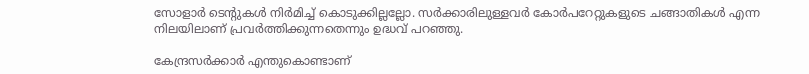സോളാര്‍ ടെന്റുകള്‍ നിര്‍മിച്ച് കൊടുക്കില്ലല്ലോ. സര്‍ക്കാരിലുള്ളവര്‍ കോര്‍പറേറ്റുകളുടെ ചങ്ങാതികള്‍ എന്ന നിലയിലാണ് പ്രവര്‍ത്തിക്കുന്നതെന്നും ഉദ്ധവ് പറഞ്ഞു.

കേന്ദ്രസര്‍ക്കാര്‍ എന്തുകൊണ്ടാണ്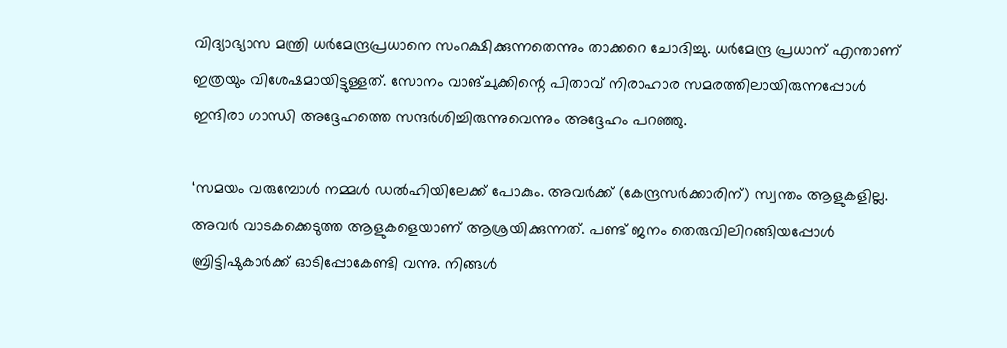വിദ്യാഭ്യാസ മന്ത്രി ധര്‍മേന്ദ്രപ്രധാനെ സംറക്ഷിക്കുന്നതെന്നും താക്കറെ ചോദിച്ചു. ധര്‍മേന്ദ്ര പ്രധാന് എന്താണ് ഇത്രയും വിശേഷമായിട്ടുള്ളത്. സോനം വാങ്ചുക്കിന്റെ പിതാവ് നിരാഹാര സമരത്തിലായിരുന്നപ്പോള്‍ ഇന്ദിരാ ഗാന്ധി അദ്ദേഹത്തെ സന്ദര്‍ശിച്ചിരുന്നുവെന്നും അദ്ദേഹം പറഞ്ഞു.

‘സമയം വരുമ്പോള്‍ നമ്മള്‍ ഡല്‍ഹിയിലേക്ക് പോകും. അവര്‍ക്ക് (കേന്ദ്രസര്‍ക്കാരിന്) സ്വന്തം ആളുകളില്ല. അവര്‍ വാടകക്കെടുത്ത ആളുകളെയാണ് ആശ്രയിക്കുന്നത്. പണ്ട് ജനം തെരുവിലിറങ്ങിയപ്പോള്‍ ബ്രിട്ടിഷുകാര്‍ക്ക് ഓടിപ്പോകേണ്ടി വന്നു. നിങ്ങള്‍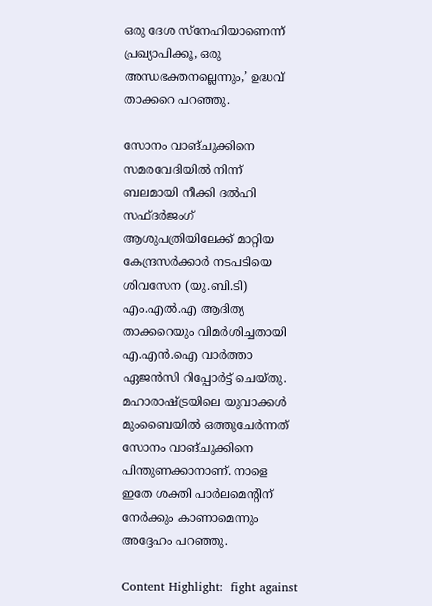ഒരു ദേശ സ്‌നേഹിയാണെന്ന് പ്രഖ്യാപിക്കൂ, ഒരു അന്ധഭക്തനല്ലെന്നും,’ ഉദ്ധവ് താക്കറെ പറഞ്ഞു.

സോനം വാങ്ചുക്കിനെ സമരവേദിയില്‍ നിന്ന് ബലമായി നീക്കി ദല്‍ഹി സഫ്ദര്‍ജംഗ് ആശുപത്രിയിലേക്ക് മാറ്റിയ കേന്ദ്രസര്‍ക്കാര്‍ നടപടിയെ ശിവസേന (യു.ബി.ടി) എം.എല്‍.എ ആദിത്യ താക്കറെയും വിമര്‍ശിച്ചതായി എ.എന്‍.ഐ വാര്‍ത്താ ഏജന്‍സി റിപ്പോര്‍ട്ട് ചെയ്തു. മഹാരാഷ്ട്രയിലെ യുവാക്കള്‍ മുംബൈയില്‍ ഒത്തുചേര്‍ന്നത് സോനം വാങ്ചുക്കിനെ പിന്തുണക്കാനാണ്. നാളെ ഇതേ ശക്തി പാര്‍ലമെന്റിന് നേര്‍ക്കും കാണാമെന്നും അദ്ദേഹം പറഞ്ഞു.

Content Highlight:  fight against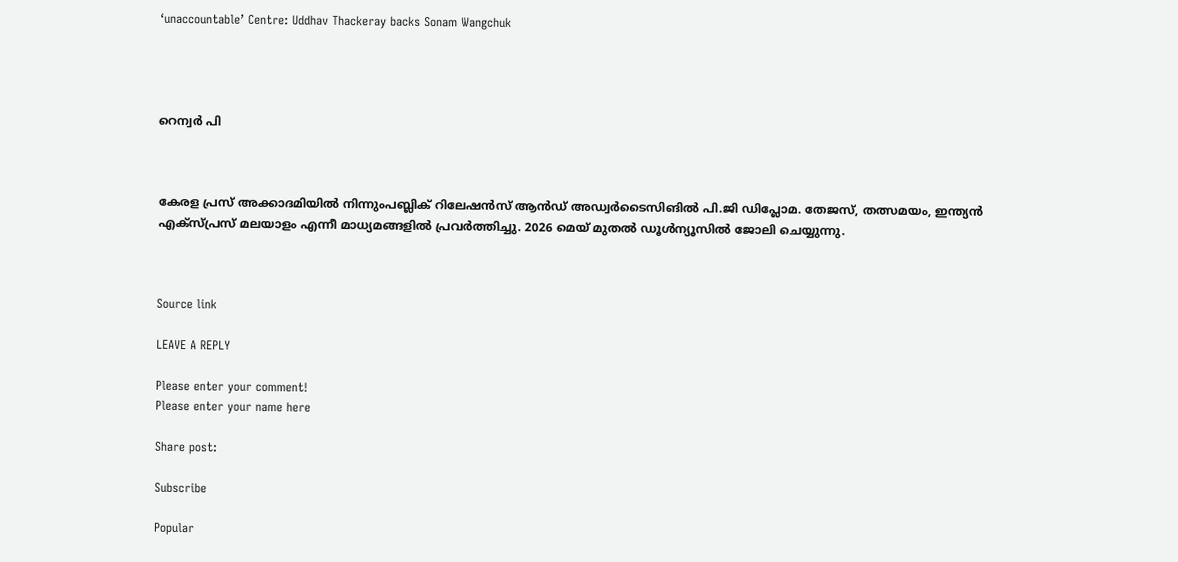‘unaccountable’ Centre: Uddhav Thackeray backs Sonam Wangchuk




റെന്വര്‍ പി



കേരള പ്രസ് അക്കാദമിയില്‍ നിന്നുംപബ്ലിക് റിലേഷന്‍സ് ആന്‍ഡ് അഡ്വര്‍ടൈസിങില്‍ പി.ജി ഡിപ്ലോമ. തേജസ്, തത്സമയം, ഇന്ത്യന്‍ എക്‌സ്പ്രസ് മലയാളം എന്നീ മാധ്യമങ്ങളില്‍ പ്രവര്‍ത്തിച്ചു. 2026 മെയ് മുതല്‍ ഡൂള്‍ന്യൂസില്‍ ജോലി ചെയ്യുന്നു.



Source link

LEAVE A REPLY

Please enter your comment!
Please enter your name here

Share post:

Subscribe

Popular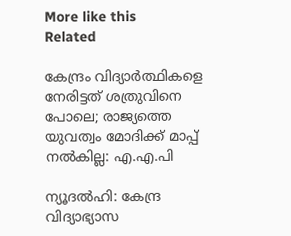More like this
Related

കേന്ദ്രം വിദ്യാര്‍ത്ഥികളെ നേരിട്ടത് ശത്രുവിനെ പോലെ; രാജ്യത്തെ യുവത്വം മോദിക്ക് മാപ്പ് നല്‍കില്ല: എ.എ.പി

ന്യൂദല്‍ഹി: കേന്ദ്ര വിദ്യാഭ്യാസ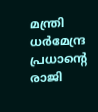മന്ത്രി ധര്‍മേന്ദ്ര പ്രധാന്റെ രാജി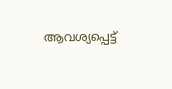ആവശ്യപ്പെട്ട്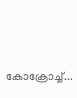കോക്രോച്ച്...